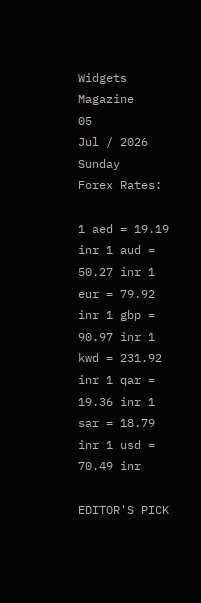Widgets Magazine
05
Jul / 2026
Sunday
Forex Rates:

1 aed = 19.19 inr 1 aud = 50.27 inr 1 eur = 79.92 inr 1 gbp = 90.97 inr 1 kwd = 231.92 inr 1 qar = 19.36 inr 1 sar = 18.79 inr 1 usd = 70.49 inr

EDITOR'S PICK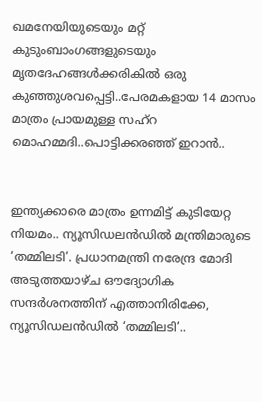ഖമനേയിയുടെയും മറ്റ് കുടുംബാംഗങ്ങളുടെയും മൃതദേഹങ്ങൾക്കരികിൽ ഒരു കുഞ്ഞുശവപ്പെട്ടി..പേരമകളായ 14 മാസം മാത്രം പ്രായമുള്ള സഹ്റ മൊഹമ്മദി..പൊട്ടിക്കരഞ്ഞ് ഇറാൻ..


ഇന്ത്യക്കാരെ മാത്രം ഉന്നമിട്ട് കുടിയേറ്റ നിയമം.. ന്യൂസിഡലൻഡിൽ മന്ത്രിമാരുടെ ‘തമ്മിലടി’. പ്രധാനമന്ത്രി നരേന്ദ്ര മോദി അടുത്തയാഴ്ച ഔദ്യോഗിക സന്ദർശനത്തിന് എത്താനിരിക്കേ, ന്യൂസിഡലൻഡിൽ ‘തമ്മിലടി’..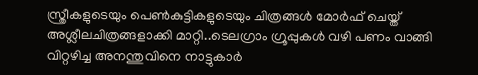സ്ത്രീകളുടെയും പെണ്‍കുട്ടികളുടെയും ചിത്രങ്ങള്‍ മോര്‍ഫ് ചെയ്ത് അശ്ലീലചിത്രങ്ങളാക്കി മാറ്റി..ടെലഗ്രാം ഗ്രൂപ്പുകള്‍ വഴി പണം വാങ്ങി വിറ്റഴിച്ച അനന്തുവിനെ നാട്ടുകാർ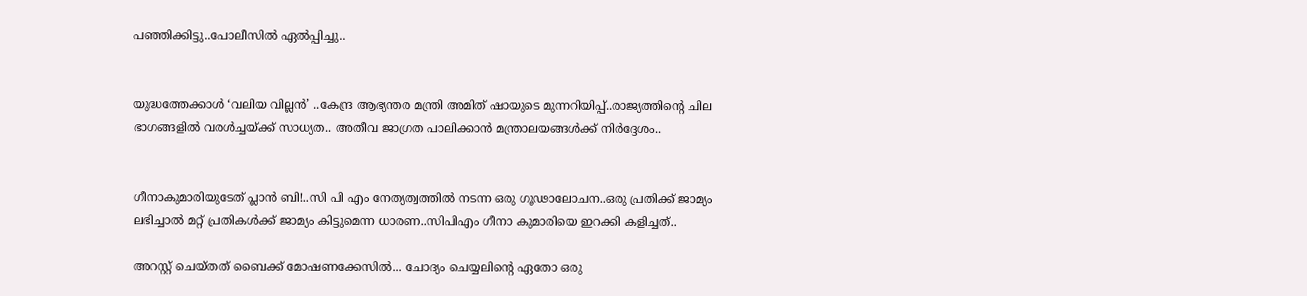പഞ്ഞിക്കിട്ടു..പോലീസിൽ ഏൽപ്പിച്ചു..


യുദ്ധത്തേക്കാൾ ‘വലിയ വില്ലൻ’ ..കേന്ദ്ര ആഭ്യന്തര മന്ത്രി അമിത് ഷായുടെ മുന്നറിയിപ്പ്..രാജ്യത്തിന്റെ ചില ഭാഗങ്ങളിൽ വരൾച്ചയ്ക്ക് സാധ്യത.. അതീവ ജാഗ്രത പാലിക്കാൻ മന്ത്രാലയങ്ങൾക്ക് നിർദ്ദേശം..


ഗീനാകുമാരിയുടേത് പ്ലാൻ ബി!..സി പി എം നേത്യത്വത്തിൽ നടന്ന ഒരു ഗൂഢാലോചന..ഒരു പ്രതിക്ക് ജാമ്യം ലഭിച്ചാൽ മറ്റ് പ്രതികൾക്ക് ജാമ്യം കിട്ടുമെന്ന ധാരണ..സിപിഎം ഗീനാ കുമാരിയെ ഇറക്കി കളിച്ചത്..

അറസ്റ്റ് ചെയ്തത് ബൈക്ക് മോഷണക്കേസിൽ... ചോദ്യം ചെയ്യലിന്‍റെ ഏതോ ഒരു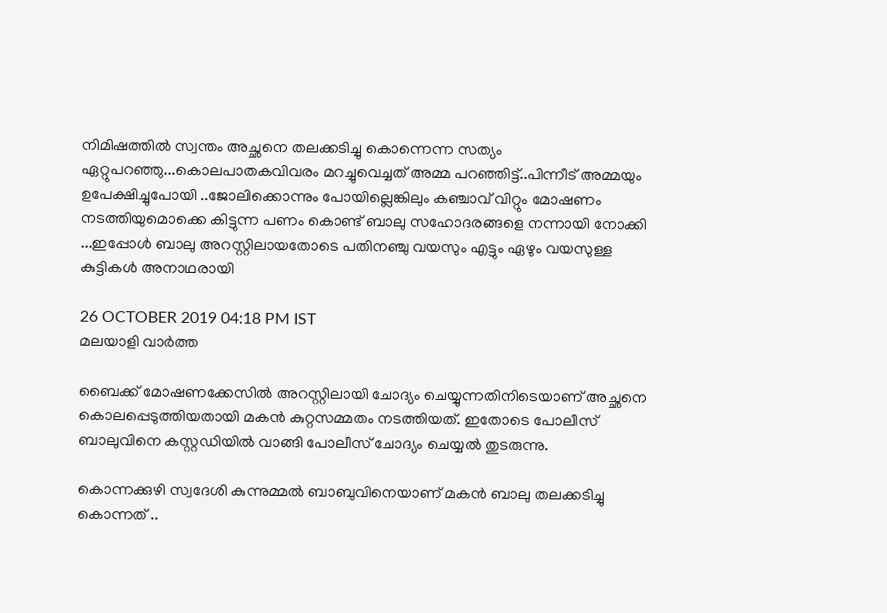നിമിഷത്തിൽ സ്വന്തം അച്ഛനെ തലക്കടിച്ചു കൊന്നെന്ന സത്യം ഏറ്റുപറഞ്ഞു...കൊലപാതകവിവരം മറച്ചുവെച്ചത് അമ്മ പറഞ്ഞിട്ട്..പിന്നീട് അമ്മയും ഉപേക്ഷിച്ചുപോയി ..ജോലിക്കൊന്നും പോയില്ലെങ്കിലും കഞ്ചാവ് വിറ്റും മോഷണം നടത്തിയുമൊക്കെ കിട്ടുന്ന പണം കൊണ്ട് ബാലു സഹോദരങ്ങളെ നന്നായി നോക്കി ...ഇപ്പോൾ ബാലു അറസ്റ്റിലായതോടെ പതിനഞ്ചു വയസും എട്ടും ഏഴും വയസുള്ള കുട്ടികൾ അനാഥരായി

26 OCTOBER 2019 04:18 PM IST
മലയാളി വാര്‍ത്ത

ബൈക്ക് മോഷണക്കേസിൽ അറസ്റ്റിലായി ചോദ്യം ചെയ്യുന്നതിനിടെയാണ് അച്ഛനെ കൊലപ്പെടുത്തിയതായി മകൻ കുറ്റസമ്മതം നടത്തിയത്. ഇതോടെ പോലീസ് ബാലുവിനെ കസ്റ്റഡിയിൽ വാങ്ങി പോലീസ് ചോദ്യം ചെയ്യൽ തുടരുന്നു.

കൊന്നക്കുഴി സ്വദേശി കുന്നുമ്മൽ ബാബുവിനെയാണ്‌ മകൻ ബാലു തലക്കടിച്ചു കൊന്നത് ..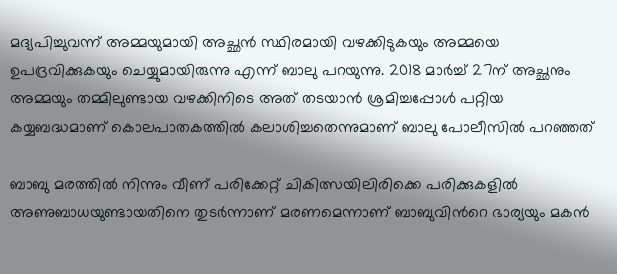മദ്യപിച്ചുവന്ന് അമ്മയുമായി അച്ഛൻ സ്ഥിരമായി വഴക്കിടുകയും അമ്മയെ ഉപദ്രവിക്കുകയും ചെയ്യുമായിരുന്നു എന്ന് ബാലു പറയുന്നു. 2018 മാർച്ച് 27ന് അച്ഛനും അമ്മയും തമ്മിലുണ്ടായ വഴക്കിനിടെ അത് തടയാൻ ശ്രമിച്ചപ്പോൾ പറ്റിയ കയ്യബദ്ധമാണ് കൊലപാതകത്തിൽ കലാശിച്ചതെന്നുമാണ് ബാലു പോലീസിൽ പറഞ്ഞത്

ബാബു മരത്തിൽ നിന്നും വീണ് പരിക്കേറ്റ് ചികിത്സയിലിരിക്കെ പരിക്കുകളിൽ അണുബാധയുണ്ടായതിനെ തുടർന്നാണ് മരണമെന്നാണ് ബാബുവിന്‍റെ ഭാര്യയും മകൻ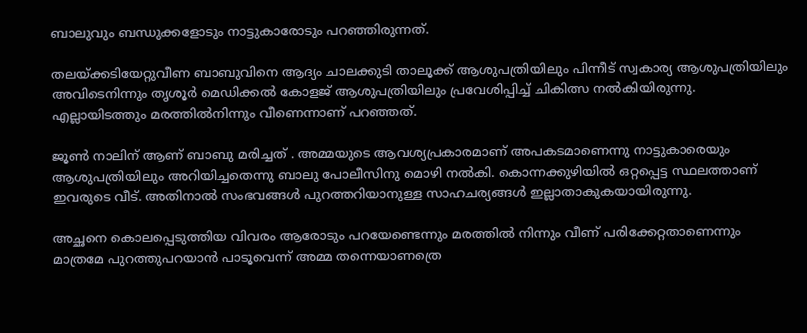ബാലുവും ബന്ധുക്കളോടും നാട്ടുകാരോടും പറഞ്ഞിരുന്നത്.

തലയ്ക്കടിയേറ്റുവീണ ബാബുവിനെ ആദ്യം ചാലക്കുടി താലൂക്ക് ആശുപത്രിയിലും പിന്നീട് സ്വകാര്യ ആശുപത്രിയിലും അവിടെനിന്നും തൃശൂർ മെഡിക്കൽ കോളജ് ആശുപത്രിയിലും പ്രവേശിപ്പിച്ച് ചികിത്സ നൽകിയിരുന്നു. എല്ലായിടത്തും മരത്തിൽനിന്നും വീണെന്നാണ് പറഞ്ഞത്.

ജൂണ്‍ നാലിന് ആണ് ബാബു മരിച്ചത് . അമ്മയുടെ ആവശ്യപ്രകാരമാണ് അപകടമാണെന്നു നാട്ടുകാരെയും ആശുപത്രിയിലും അറിയിച്ചതെന്നു ബാലു പോലീസിനു മൊഴി നൽകി. കൊന്നക്കുഴിയിൽ ഒറ്റപ്പെട്ട സ്ഥലത്താണ് ഇവരുടെ വീട്. അതിനാൽ സംഭവങ്ങൾ പുറത്തറിയാനുള്ള സാഹചര്യങ്ങൾ ഇല്ലാതാകുകയായിരുന്നു.

അച്ഛനെ കൊലപ്പെടുത്തിയ വിവരം ആരോടും പറയേണ്ടെന്നും മരത്തിൽ നിന്നും വീണ് പരിക്കേറ്റതാണെന്നും മാത്രമേ പുറത്തുപറയാൻ പാടൂവെന്ന് അമ്മ തന്നെയാണത്രെ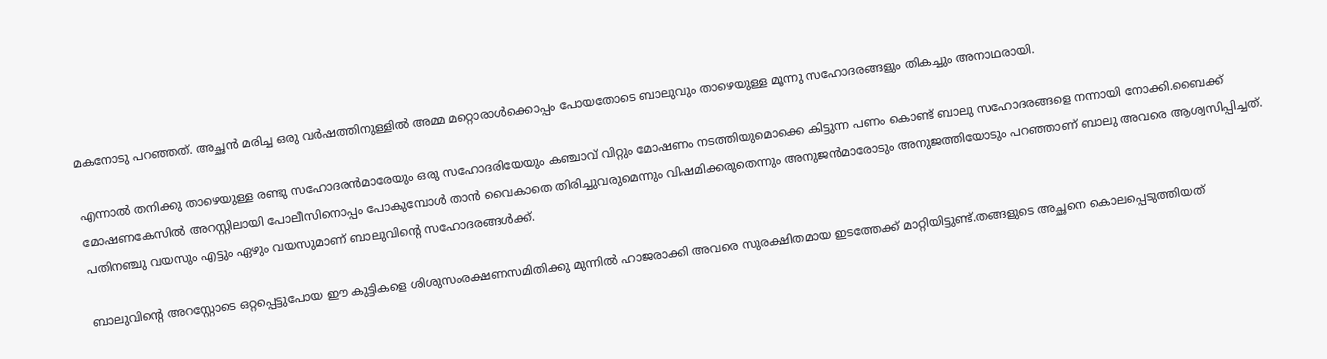മകനോടു പറഞ്ഞത്. അച്ഛൻ മരിച്ച ഒരു വർഷത്തിനുള്ളിൽ അമ്മ മറ്റൊരാൾക്കൊപ്പം പോയതോടെ ബാലുവും താഴെയുള്ള മൂന്നു സഹോദരങ്ങളും തികച്ചും അനാഥരായി.

എന്നാൽ തനിക്കു താഴെയുള്ള രണ്ടു സഹോദരൻമാരേയും ഒരു സഹോദരിയേയും കഞ്ചാവ് വിറ്റും മോഷണം നടത്തിയുമൊക്കെ കിട്ടുന്ന പണം കൊണ്ട് ബാലു സഹോദരങ്ങളെ നന്നായി നോക്കി.ബൈക്ക് മോഷണകേസിൽ അറസ്റ്റിലായി പോലീസിനൊപ്പം പോകുമ്പോൾ താൻ വൈകാതെ തിരിച്ചുവരുമെന്നും വിഷമിക്കരുതെന്നും അനുജൻമാരോടും അനുജത്തിയോടും പറഞ്ഞാണ് ബാലു അവരെ ആശ്വസിപ്പിച്ചത്. പതിനഞ്ചു വയസും എട്ടും ഏഴും വയസുമാണ് ബാലുവിന്‍റെ സഹോദരങ്ങൾക്ക്.

ബാലുവിന്‍റെ അറസ്റ്റോടെ ഒറ്റപ്പെട്ടുപോയ ഈ കുട്ടികളെ ശിശുസംരക്ഷണസമിതിക്കു മുന്നിൽ ഹാജരാക്കി അവരെ സുരക്ഷിതമായ ഇടത്തേക്ക് മാറ്റിയിട്ടുണ്ട്.തങ്ങളുടെ അച്ഛനെ കൊലപ്പെടുത്തിയത്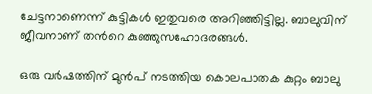ചേട്ടനാണെന്ന് കുട്ടികൾ ഇതുവരെ അറിഞ്ഞിട്ടില്ല. ബാലുവിന് ജീവനാണ് തന്‍റെ കുഞ്ഞുസഹോദരങ്ങൾ.

ഒരു വർഷത്തിന് മുൻപ് നടത്തിയ കൊലപാതക കുറ്റം ബാലു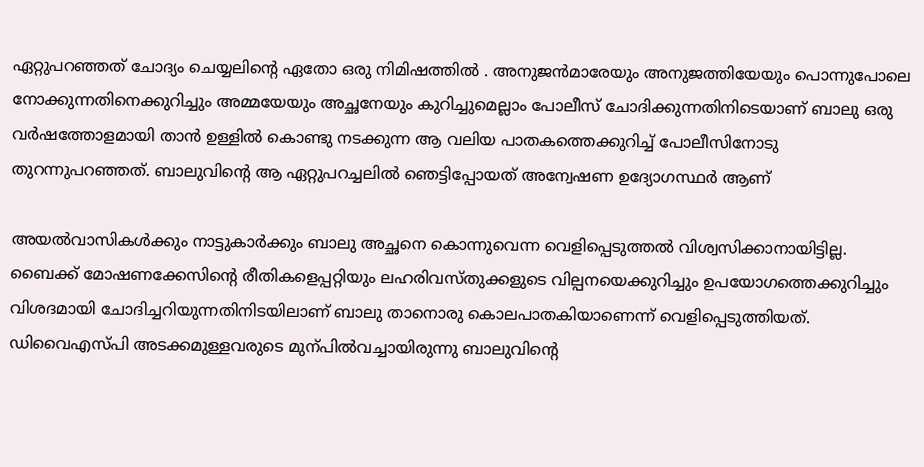ഏറ്റുപറഞ്ഞത് ചോദ്യം ചെയ്യലിന്‍റെ ഏതോ ഒരു നിമിഷത്തിൽ . അനുജൻമാരേയും അനുജത്തിയേയും പൊന്നുപോലെ നോക്കുന്നതിനെക്കുറിച്ചും അമ്മയേയും അച്ഛനേയും കുറിച്ചുമെല്ലാം പോലീസ് ചോദിക്കുന്നതിനിടെയാണ് ബാലു ഒരു വർഷത്തോളമായി താൻ ഉള്ളിൽ കൊണ്ടു നടക്കുന്ന ആ വലിയ പാതകത്തെക്കുറിച്ച് പോലീസിനോടു തുറന്നുപറഞ്ഞത്. ബാലുവിന്‍റെ ആ ഏറ്റുപറച്ചലിൽ ഞെട്ടിപ്പോയത് അന്വേഷണ ഉദ്യോഗസ്ഥർ ആണ്

അയൽവാസികൾക്കും നാട്ടുകാർക്കും ബാലു അച്ഛനെ കൊന്നുവെന്ന വെളിപ്പെടുത്തൽ വിശ്വസിക്കാനായിട്ടില്ല. ബൈക്ക് മോഷണക്കേസിന്‍റെ രീതികളെപ്പറ്റിയും ലഹരിവസ്തുക്കളുടെ വില്പനയെക്കുറിച്ചും ഉപയോഗത്തെക്കുറിച്ചും വിശദമായി ചോദിച്ചറിയുന്നതിനിടയിലാണ് ബാലു താനൊരു കൊലപാതകിയാണെന്ന് വെളിപ്പെടുത്തിയത്. ഡിവൈഎസ്പി അടക്കമുള്ളവരുടെ മുന്പിൽവച്ചായിരുന്നു ബാലുവിന്‍റെ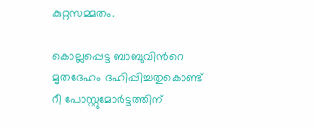കുറ്റസമ്മതം.

കൊല്ലപ്പെട്ട ബാബുവിന്‍റെ മൃതദേഹം ദഹിപ്പിച്ചതുകൊണ്ട് റീ പോസ്റ്റുമോർട്ടത്തിന്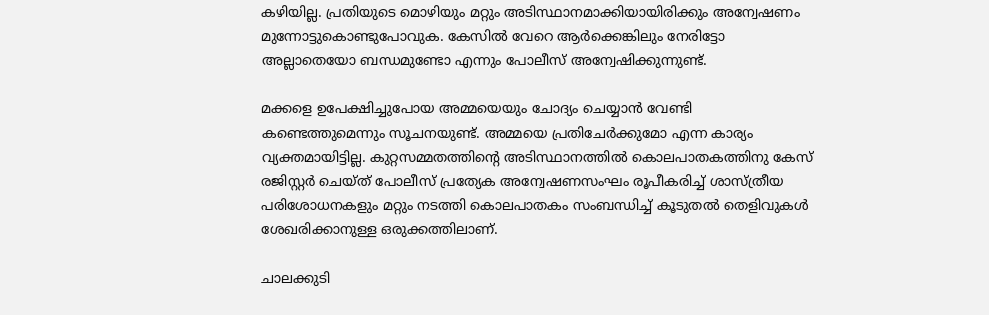കഴിയില്ല. പ്രതിയുടെ മൊഴിയും മറ്റും അടിസ്ഥാനമാക്കിയായിരിക്കും അന്വേഷണം മുന്നോട്ടുകൊണ്ടുപോവുക. കേസിൽ വേറെ ആർക്കെങ്കിലും നേരിട്ടോ അല്ലാതെയോ ബന്ധമുണ്ടോ എന്നും പോലീസ് അന്വേഷിക്കുന്നുണ്ട്.

മക്കളെ ഉപേക്ഷിച്ചുപോയ അമ്മയെയും ചോദ്യം ചെയ്യാൻ വേണ്ടി കണ്ടെത്തുമെന്നും സൂചനയുണ്ട്. അമ്മയെ പ്രതിചേർക്കുമോ എന്ന കാര്യം വ്യക്തമായിട്ടില്ല. കുറ്റസമ്മതത്തിന്‍റെ അടിസ്ഥാനത്തിൽ കൊലപാതകത്തിനു കേസ് രജിസ്റ്റർ ചെയ്ത് പോലീസ് പ്രത്യേക അന്വേഷണസംഘം രൂപീകരിച്ച് ശാസ്ത്രീയ പരിശോധനകളും മറ്റും നടത്തി കൊലപാതകം സംബന്ധിച്ച് കൂടുതൽ തെളിവുകൾ ശേഖരിക്കാനുള്ള ഒരുക്കത്തിലാണ്.

ചാലക്കുടി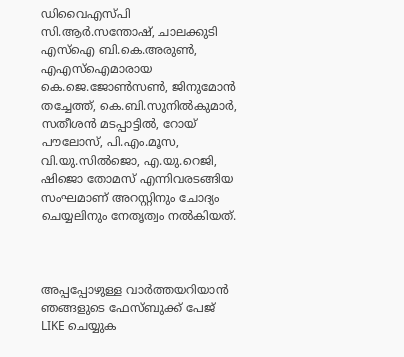ഡിവൈഎസ്പി സി.ആർ.സന്തോഷ്, ചാലക്കുടി എസ്ഐ ബി.കെ.അരുണ്‍, എഎസ്ഐമാരായ കെ.ജെ.ജോണ്‍സണ്‍, ജിനുമോൻ തച്ചേത്ത്, കെ.ബി.സുനിൽകുമാർ, സതീശൻ മടപ്പാട്ടിൽ, റോയ് പൗലോസ്, പി.എം.മൂസ, വി.യു.സിൽജൊ, എ.യു.റെജി, ഷിജൊ തോമസ് എന്നിവരടങ്ങിയ സംഘമാണ് അറസ്റ്റിനും ചോദ്യം ചെയ്യലിനും നേതൃത്വം നൽകിയത്.



അപ്പപ്പോഴുള്ള വാര്‍ത്തയറിയാന്‍ ഞങ്ങളുടെ ഫേസ്‌ബുക്ക്‌ പേജ് LIKE ചെയ്യുക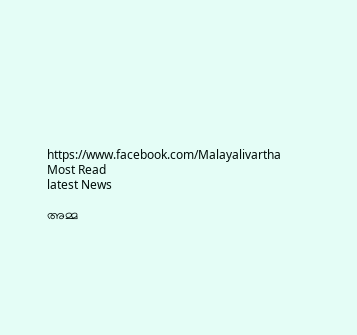https://www.facebook.com/Malayalivartha
Most Read
latest News

അമ്മ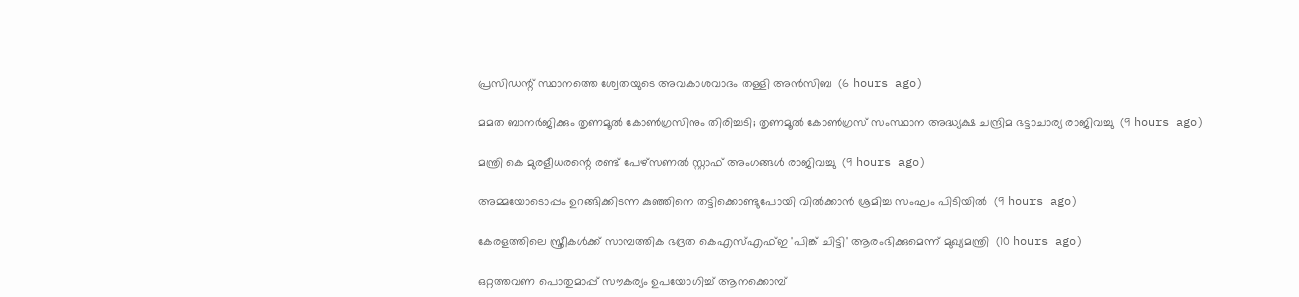പ്രസിഡന്റ് സ്ഥാനത്തെ ശ്വേതയുടെ അവകാശവാദം തള്ളി അന്‍സിബ  (6 hours ago)

മമത ബാനര്‍ജിക്കും തൃണമൂല്‍ കോണ്‍ഗ്രസിനും തിരിച്ചടി; തൃണമൂല്‍ കോണ്‍ഗ്രസ് സംസ്ഥാന അദ്ധ്യക്ഷ ചന്ദ്രിമ ഭട്ടാചാര്യ രാജിവച്ചു  (9 hours ago)

മന്ത്രി കെ മുരളീധരന്റെ രണ്ട് പേഴ്‌സണല്‍ സ്റ്റാഫ് അംഗങ്ങള്‍ രാജിവച്ചു  (9 hours ago)

അമ്മയോടൊപ്പം ഉറങ്ങിക്കിടന്ന കുഞ്ഞിനെ തട്ടിക്കൊണ്ടുപോയി വില്‍ക്കാന്‍ ശ്രമിച്ച സംഘം പിടിയില്‍  (9 hours ago)

കേരളത്തിലെ സ്ത്രീകള്‍ക്ക് സാമ്പത്തിക ഭദ്രത കെഎസ്എഫ്ഇ 'പിങ്ക് ചിട്ടി' ആരംഭിക്കുമെന്ന് മുഖ്യമന്ത്രി  (10 hours ago)

ഒറ്റത്തവണ പൊതുമാപ്പ് സൗകര്യം ഉപയോഗിച്ച് ആനക്കൊമ്പ്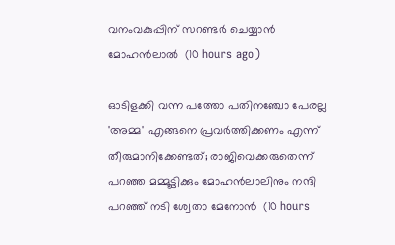വനംവകുപ്പിന് സറണ്ടര്‍ ചെയ്യാന്‍ മോഹന്‍ലാല്‍  (10 hours ago)

ഓടിളക്കി വന്ന പത്തോ പതിനഞ്ചോ പേരല്ല 'അമ്മ' എങ്ങനെ പ്രവര്‍ത്തിക്കണം എന്ന് തീരുമാനിക്കേണ്ടത്; രാജിവെക്കരുതെന്ന് പറഞ്ഞ മമ്മൂട്ടിക്കും മോഹന്‍ലാലിനും നന്ദി പറഞ്ഞ് നടി ശ്വേതാ മേനോന്‍  (10 hours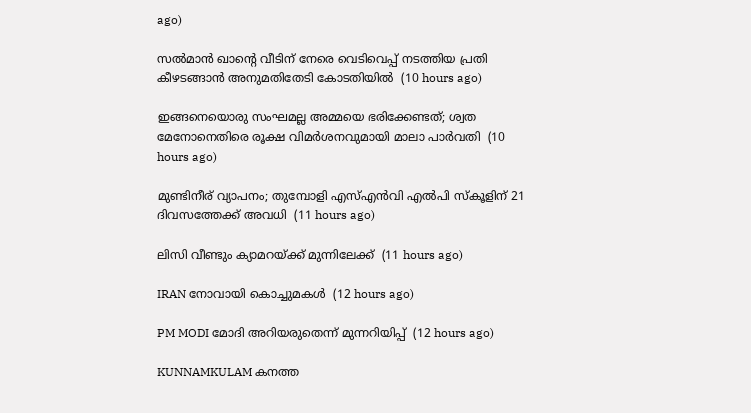ago)

സല്‍മാന്‍ ഖാന്റെ വീടിന് നേരെ വെടിവെപ്പ് നടത്തിയ പ്രതി കീഴടങ്ങാന്‍ അനുമതിതേടി കോടതിയില്‍  (10 hours ago)

ഇങ്ങനെയൊരു സംഘമല്ല അമ്മയെ ഭരിക്കേണ്ടത്; ശ്വത മേനോനെതിരെ രൂക്ഷ വിമര്‍ശനവുമായി മാലാ പാര്‍വതി  (10 hours ago)

മുണ്ടിനീര് വ്യാപനം; തുമ്പോളി എസ്എന്‍വി എല്‍പി സ്‌കൂളിന് 21 ദിവസത്തേക്ക് അവധി  (11 hours ago)

ലിസി വീണ്ടും ക്യാമറയ്ക്ക് മുന്നിലേക്ക്  (11 hours ago)

IRAN നോവായി കൊച്ചുമകൾ  (12 hours ago)

PM MODI മോദി അറിയരുതെന്ന് മുന്നറിയിപ്പ്  (12 hours ago)

KUNNAMKULAM കനത്ത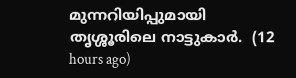മുന്നറിയിപ്പുമായി തൃശ്ശൂരിലെ നാട്ടുകാര്‍.  (12 hours ago)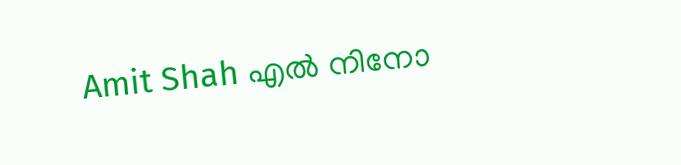Amit Shah എൽ നിനോ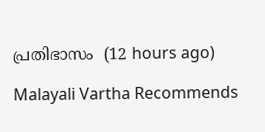പ്രതിഭാസം  (12 hours ago)

Malayali Vartha Recommends